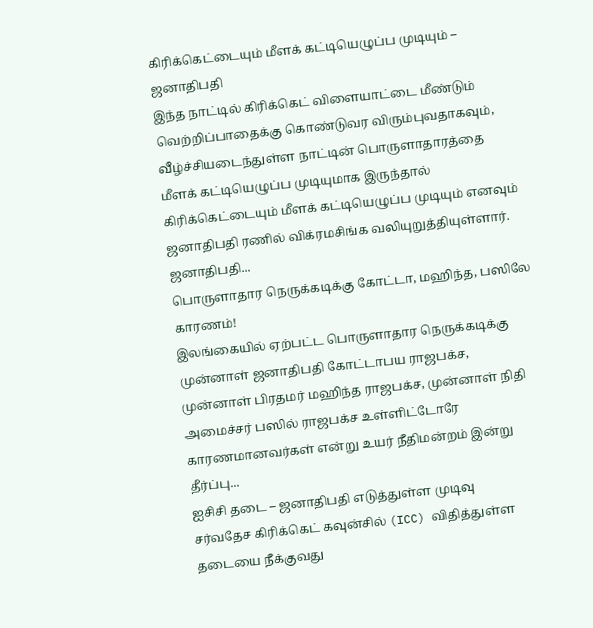கிரிக்கெட்டையும் மீளக் கட்டியெழுப்ப முடியும் – ஜனாதிபதி
இந்த நாட்டில் கிரிக்கெட் விளையாட்டை மீண்டும் வெற்றிப்பாதைக்கு கொண்டுவர விரும்புவதாகவும், வீழ்ச்சியடைந்துள்ள நாட்டின் பொருளாதாரத்தை மீளக் கட்டியெழுப்ப முடியுமாக இருந்தால் கிரிக்கெட்டையும் மீளக் கட்டியெழுப்ப முடியும் எனவும் ஜனாதிபதி ரணில் விக்ரமசிங்க வலியுறுத்தியுள்ளார்.
ஜனாதிபதி...
பொருளாதார நெருக்கடிக்கு கோட்டா, மஹிந்த, பஸிலே காரணம்!
இலங்கையில் ஏற்பட்ட பொருளாதார நெருக்கடிக்கு முன்னாள் ஜனாதிபதி கோட்டாபய ராஜபக்ச, முன்னாள் பிரதமர் மஹிந்த ராஜபக்ச, முன்னாள் நிதி அமைச்சர் பஸில் ராஜபக்ச உள்ளிட்டோரே காரணமானவர்கள் என்று உயர் நீதிமன்றம் இன்று தீர்ப்பு...
ஐசிசி தடை – ஜனாதிபதி எடுத்துள்ள முடிவு
சர்வதேச கிரிக்கெட் கவுன்சில் (ICC) விதித்துள்ள தடையை நீக்குவது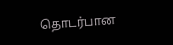தொடர்பான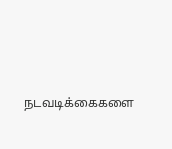நடவடிக்கைகளை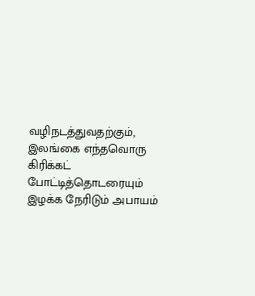வழிநடத்துவதற்கும், இலங்கை எந்தவொரு கிரிக்கட் போட்டித்தொடரையும் இழக்க நேரிடும் அபாயம்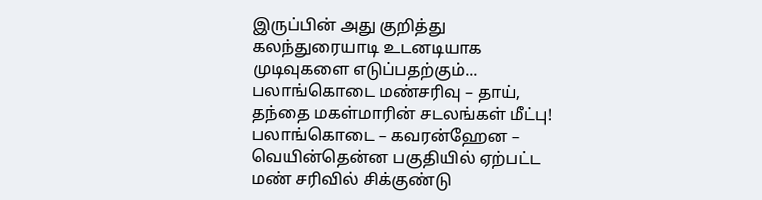இருப்பின் அது குறித்து கலந்துரையாடி உடனடியாக முடிவுகளை எடுப்பதற்கும்...
பலாங்கொடை மண்சரிவு – தாய், தந்தை மகள்மாரின் சடலங்கள் மீட்பு!
பலாங்கொடை – கவரன்ஹேன – வெயின்தென்ன பகுதியில் ஏற்பட்ட மண் சரிவில் சிக்குண்டு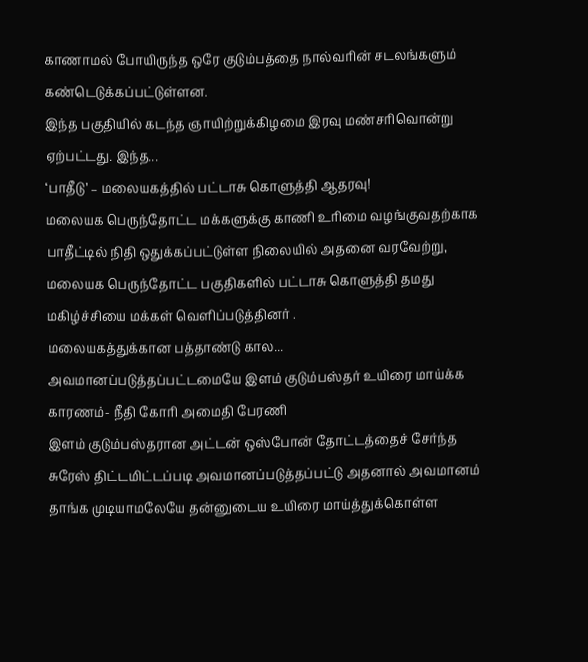காணாமல் போயிருந்த ஒரே குடும்பத்தை நால்வரின் சடலங்களும் கண்டெடுக்கப்பட்டுள்ளன.
இந்த பகுதியில் கடந்த ஞாயிற்றுக்கிழமை இரவு மண்சரிவொன்று ஏற்பட்டது. இந்த...
‘பாதீடு’ – மலையகத்தில் பட்டாசு கொளுத்தி ஆதரவு!
மலையக பெருந்தோட்ட மக்களுக்கு காணி உரிமை வழங்குவதற்காக பாதீட்டில் நிதி ஒதுக்கப்பட்டுள்ள நிலையில் அதனை வரவேற்று, மலையக பெருந்தோட்ட பகுதிகளில் பட்டாசு கொளுத்தி தமது மகிழ்ச்சியை மக்கள் வெளிப்படுத்தினர் .
மலையகத்துக்கான பத்தாண்டு கால...
அவமானப்படுத்தப்பட்டமையே இளம் குடும்பஸ்தர் உயிரை மாய்க்க காரணம்- நீதி கோரி அமைதி பேரணி
இளம் குடும்பஸ்தரான அட்டன் ஒஸ்போன் தோட்டத்தைச் சேர்ந்த சுரேஸ் திட்டமிட்டப்படி அவமானப்படுத்தப்பட்டு அதனால் அவமானம் தாங்க முடியாமலேயே தன்னுடைய உயிரை மாய்த்துக்கொள்ள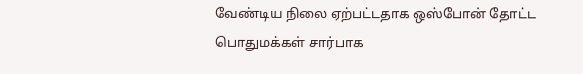வேண்டிய நிலை ஏற்பட்டதாக ஒஸ்போன் தோட்ட பொதுமக்கள் சார்பாக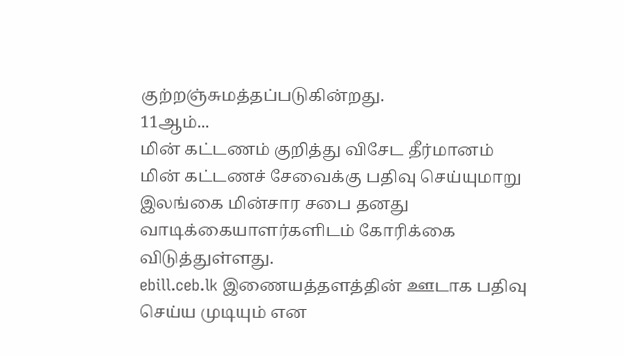குற்றஞ்சுமத்தப்படுகின்றது.
11ஆம்...
மின் கட்டணம் குறித்து விசேட தீர்மானம்
மின் கட்டணச் சேவைக்கு பதிவு செய்யுமாறு இலங்கை மின்சார சபை தனது வாடிக்கையாளர்களிடம் கோரிக்கை விடுத்துள்ளது.
ebill.ceb.lk இணையத்தளத்தின் ஊடாக பதிவு செய்ய முடியும் என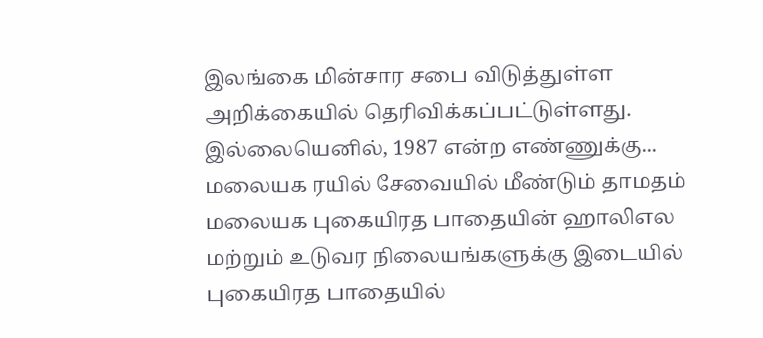இலங்கை மின்சார சபை விடுத்துள்ள அறிக்கையில் தெரிவிக்கப்பட்டுள்ளது.
இல்லையெனில், 1987 என்ற எண்ணுக்கு...
மலையக ரயில் சேவையில் மீண்டும் தாமதம்
மலையக புகையிரத பாதையின் ஹாலிஎல மற்றும் உடுவர நிலையங்களுக்கு இடையில் புகையிரத பாதையில்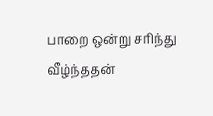பாறை ஒன்று சரிந்து வீழ்ந்ததன்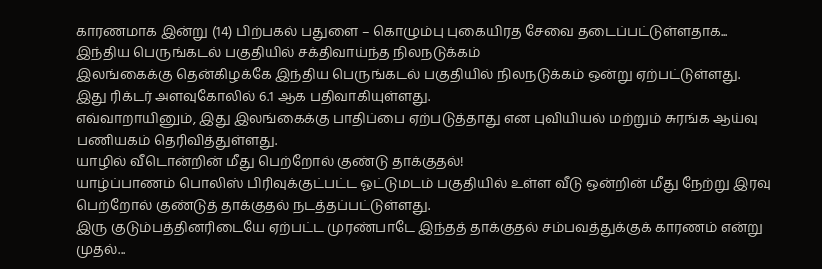காரணமாக இன்று (14) பிற்பகல் பதுளை – கொழும்பு புகையிரத சேவை தடைப்பட்டுள்ளதாக...
இந்திய பெருங்கடல் பகுதியில் சக்திவாய்ந்த நிலநடுக்கம்
இலங்கைக்கு தென்கிழக்கே இந்திய பெருங்கடல் பகுதியில் நிலநடுக்கம் ஒன்று ஏற்பட்டுள்ளது.
இது ரிக்டர் அளவுகோலில் 6.1 ஆக பதிவாகியுள்ளது.
எவ்வாறாயினும், இது இலங்கைக்கு பாதிப்பை ஏற்படுத்தாது என புவியியல் மற்றும் சுரங்க ஆய்வு பணியகம் தெரிவித்துள்ளது.
யாழில் வீடொன்றின் மீது பெற்றோல் குண்டு தாக்குதல்!
யாழ்ப்பாணம் பொலிஸ் பிரிவுக்குட்பட்ட ஓட்டுமடம் பகுதியில் உள்ள வீடு ஒன்றின் மீது நேற்று இரவு பெற்றோல் குண்டுத் தாக்குதல் நடத்தப்பட்டுள்ளது.
இரு குடும்பத்தினரிடையே ஏற்பட்ட முரண்பாடே இந்தத் தாக்குதல் சம்பவத்துக்குக் காரணம் என்று முதல்...